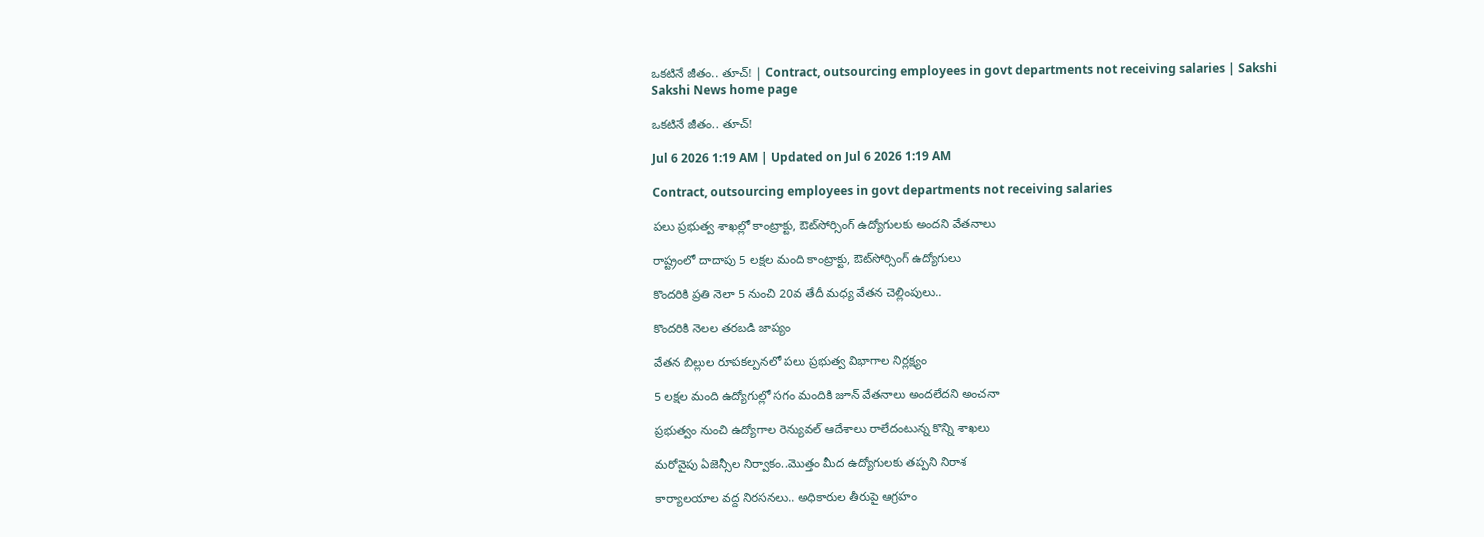ఒకటినే జీతం.. తూచ్‌! | Contract, outsourcing employees in govt departments not receiving salaries | Sakshi
Sakshi News home page

ఒకటినే జీతం.. తూచ్‌!

Jul 6 2026 1:19 AM | Updated on Jul 6 2026 1:19 AM

Contract, outsourcing employees in govt departments not receiving salaries

పలు ప్రభుత్వ శాఖల్లో కాంట్రాక్టు, ఔట్‌సోర్సింగ్‌ ఉద్యోగులకు అందని వేతనాలు

రాష్ట్రంలో దాదాపు 5 లక్షల మంది కాంట్రాక్టు, ఔట్‌సోర్సింగ్‌ ఉద్యోగులు

కొందరికి ప్రతి నెలా 5 నుంచి 20వ తేదీ మధ్య వేతన చెల్లింపులు..

కొందరికి నెలల తరబడి జాప్యం

వేతన బిల్లుల రూపకల్పనలో పలు ప్రభుత్వ విభాగాల నిర్లక్ష్యం

5 లక్షల మంది ఉద్యోగుల్లో సగం మందికి జూన్‌ వేతనాలు అందలేదని అంచనా

ప్రభుత్వం నుంచి ఉద్యోగాల రెన్యువల్‌ ఆదేశాలు రాలేదంటున్న కొన్ని శాఖలు

మరోవైపు ఏజెన్సీల నిర్వాకం..మొత్తం మీద ఉద్యోగులకు తప్పని నిరాశ

కార్యాలయాల వద్ద నిరసనలు.. అధికారుల తీరుపై ఆగ్రహం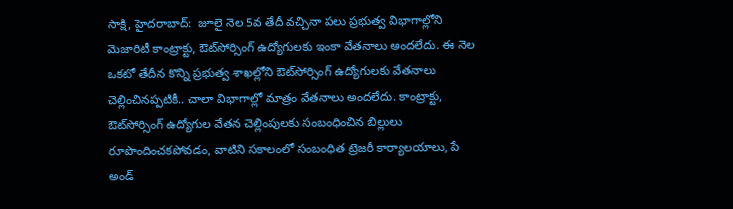సాక్షి, హైదరాబాద్‌:  జూలై నెల 5వ తేదీ వచ్చినా పలు ప్రభుత్వ విభాగాల్లోని మెజారిటీ కాంట్రాక్టు, ఔట్‌సోర్సింగ్‌ ఉద్యోగులకు ఇంకా వేతనాలు అందలేదు. ఈ నెల ఒకటో తేదీన కొన్ని ప్రభుత్వ శాఖల్లోని ఔట్‌సోర్సింగ్‌ ఉద్యోగులకు వేతనాలు చెల్లించినప్పటికీ.. చాలా విభాగాల్లో మాత్రం వేతనాలు అందలేదు. కాంట్రాక్టు, ఔట్‌సోర్సింగ్‌ ఉద్యోగుల వేతన చెల్లింపులకు సంబంధించిన బిల్లులు రూపొందించకపోవడం, వాటిని సకాలంలో సంబంధిత ట్రెజరీ కార్యాలయాలు, పే అండ్‌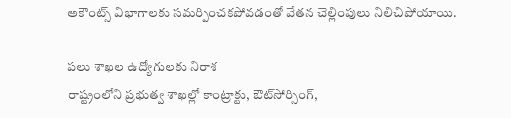అకౌంట్స్‌ విభాగాలకు సమర్పించకపోవడంతో వేతన చెల్లింపులు నిలిచిపోయాయి.

పలు శాఖల ఉద్యోగులకు నిరాశ
రాష్ట్రంలోని ప్రభుత్వ శాఖల్లో కాంట్రాక్టు, ఔట్‌సోర్సింగ్,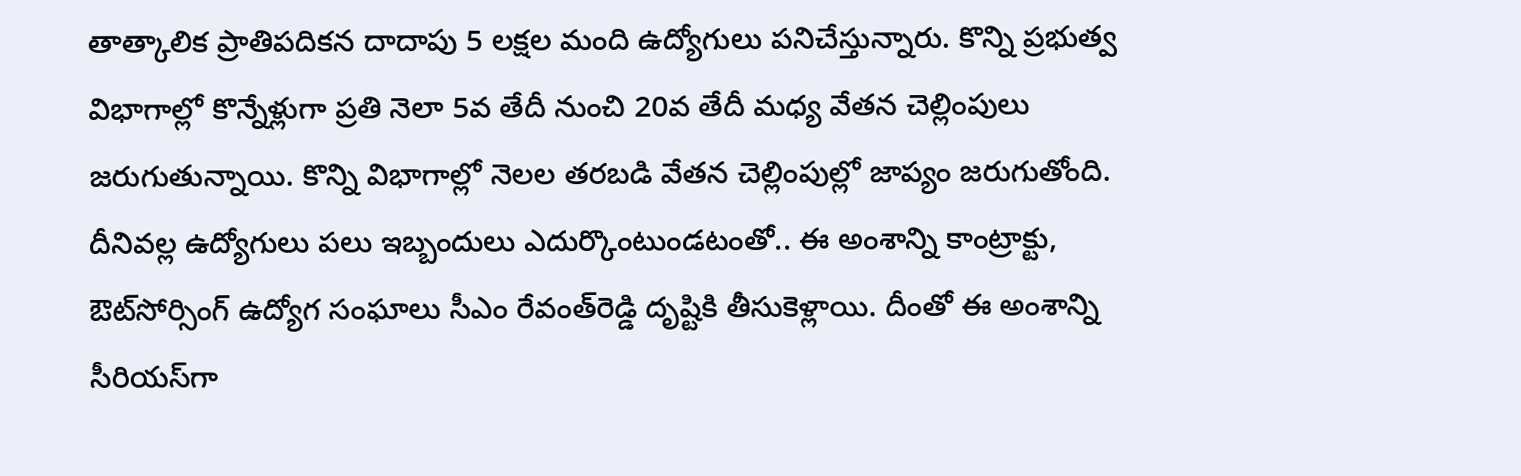తాత్కాలిక ప్రాతిపదికన దాదాపు 5 లక్షల మంది ఉద్యోగులు పనిచేస్తున్నారు. కొన్ని ప్రభుత్వ విభాగాల్లో కొన్నేళ్లుగా ప్రతి నెలా 5వ తేదీ నుంచి 20వ తేదీ మధ్య వేతన చెల్లింపులు జరుగుతున్నాయి. కొన్ని విభాగాల్లో నెలల తరబడి వేతన చెల్లింపుల్లో జాప్యం జరుగుతోంది. దీనివల్ల ఉద్యోగులు పలు ఇబ్బందులు ఎదుర్కొంటుండటంతో.. ఈ అంశాన్ని కాంట్రాక్టు, ఔట్‌సోర్సింగ్‌ ఉద్యోగ సంఘాలు సీఎం రేవంత్‌రెడ్డి దృష్టికి తీసుకెళ్లాయి. దీంతో ఈ అంశాన్ని సీరియస్‌గా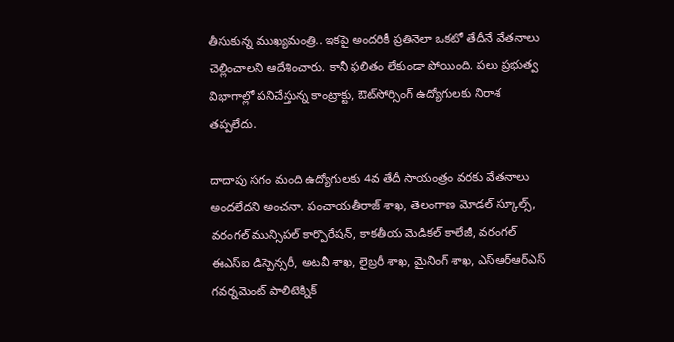తీసుకున్న ముఖ్యమంత్రి.. ఇకపై అందరికీ ప్రతినెలా ఒకటో తేదీనే వేతనాలు చెల్లించాలని ఆదేశించారు. కానీ ఫలితం లేకుండా పోయింది. పలు ప్రభుత్వ విభాగాల్లో పనిచేస్తున్న కాంట్రాక్టు, ఔట్‌సోర్సింగ్‌ ఉద్యోగులకు నిరాశ తప్పలేదు.

దాదాపు సగం మంది ఉద్యోగులకు 4వ తేదీ సాయంత్రం వరకు వేతనాలు అందలేదని అంచనా. పంచాయతీరాజ్‌ శాఖ, తెలంగాణ మోడల్‌ స్కూల్స్, వరంగల్‌ మున్సిపల్‌ కార్పొరేషన్, కాకతీయ మెడికల్‌ కాలేజీ, వరంగల్‌ ఈఎస్‌ఐ డిస్పెన్సరీ, అటవీ శాఖ, లైబ్రరీ శాఖ, మైనింగ్‌ శాఖ, ఎస్‌ఆర్‌ఆర్‌ఎస్‌ గవర్నమెంట్‌ పాలిటెక్నిక్‌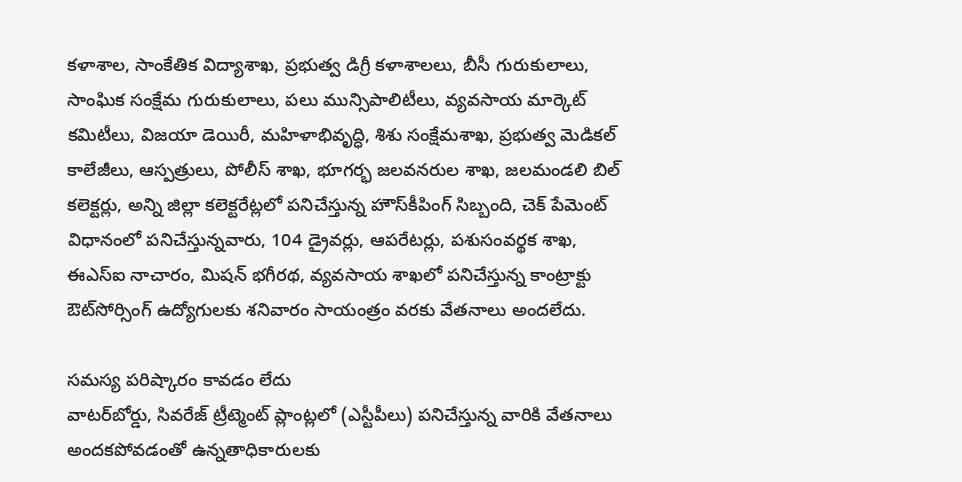కళాశాల, సాంకేతిక విద్యాశాఖ, ప్రభుత్వ డిగ్రీ కళాశాలలు, బీసీ గురుకులాలు, సాంఘిక సంక్షేమ గురుకులాలు, పలు మున్సిపాలిటీలు, వ్యవసాయ మార్కెట్‌ కమిటీలు, విజయా డెయిరీ, మహిళాభివృద్ధి, శిశు సంక్షేమశాఖ, ప్రభుత్వ మెడికల్‌ కాలేజీలు, ఆస్పత్రులు, పోలీస్‌ శాఖ, భూగర్భ జలవనరుల శాఖ, జలమండలి బిల్‌ కలెక్టర్లు, అన్ని జిల్లా కలెక్టరేట్లలో పనిచేస్తున్న హౌస్‌కీపింగ్‌ సిబ్బంది, చెక్‌ పేమెంట్‌ విధానంలో పనిచేస్తున్నవారు, 104 డ్రైవర్లు, ఆపరేటర్లు, పశుసంవర్థక శాఖ, ఈఎస్‌ఐ నాచారం, మిషన్‌ భగీరథ, వ్యవసాయ శాఖలో పనిచేస్తున్న కాంట్రాక్టు ఔట్‌సోర్సింగ్‌ ఉద్యోగులకు శనివారం సాయంత్రం వరకు వేతనాలు అందలేదు.

సమస్య పరిష్కారం కావడం లేదు
వాటర్‌బోర్డు, సివరేజ్‌ ట్రీట్మెంట్‌ ప్లాంట్లలో (ఎస్టీపీలు) పనిచేస్తున్న వారికి వేతనాలు అందకపోవడంతో ఉన్నతాధికారులకు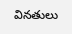వినతులు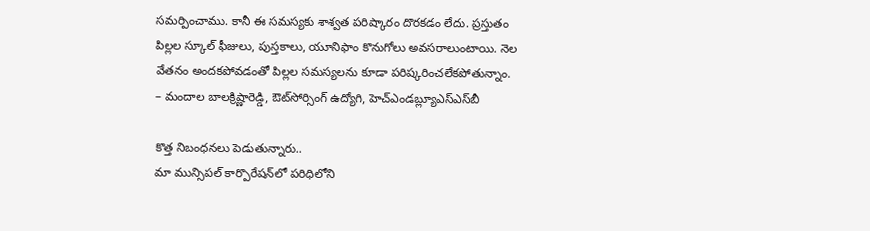సమర్పించాము. కానీ ఈ సమస్యకు శాశ్వత పరిష్కారం దొరకడం లేదు. ప్రస్తుతం పిల్లల స్కూల్‌ ఫీజులు, పుస్తకాలు, యూనిఫాం కొనుగోలు అవసరాలుంటాయి. నెల వేతనం అందకపోవడంతో పిల్లల సమస్యలను కూడా పరిష్కరించలేకపోతున్నాం.
– మందాల బాలక్రిష్ణారెడ్డి, ఔట్‌సోర్సింగ్‌ ఉద్యోగి, హెచ్‌ఎండబ్ల్యూఎస్‌ఎస్‌బీ

కొత్త నిబంధనలు పెడుతున్నారు..
మా మున్సిపల్‌ కార్పొరేషన్‌లో పరిధిలోని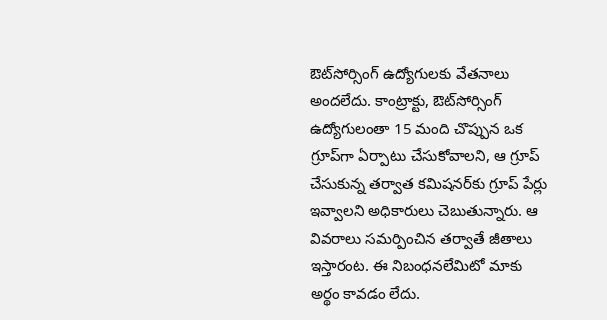ఔట్‌సోర్సింగ్‌ ఉద్యోగులకు వేతనాలు అందలేదు. కాంట్రాక్టు, ఔట్‌సోర్సింగ్‌ ఉద్యోగులంతా 15 మంది చొప్పున ఒక గ్రూప్‌గా ఏర్పాటు చేసుకోవాలని, ఆ గ్రూప్‌ చేసుకున్న తర్వాత కమిషనర్‌కు గ్రూప్‌ పేర్లు ఇవ్వాలని అధికారులు చెబుతున్నారు. ఆ వివరాలు సమర్పించిన తర్వాతే జీతాలు ఇస్తారంట. ఈ నిబంధనలేమిటో మాకు అర్థం కావడం లేదు.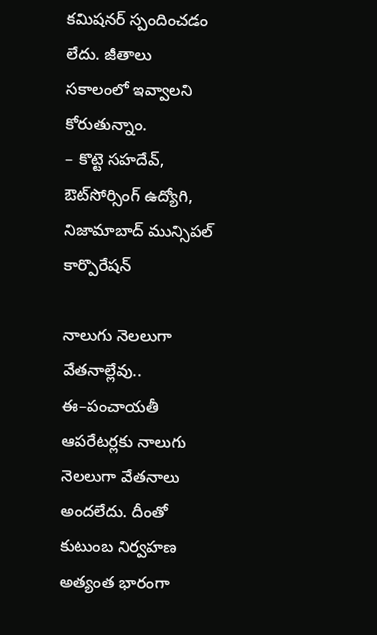కమిషనర్‌ స్పందించడం లేదు. జీతాలు సకాలంలో ఇవ్వాలని కోరుతున్నాం.
– కొట్టె సహదేవ్, ఔట్‌సోర్సింగ్‌ ఉద్యోగి, నిజామాబాద్‌ మున్సిపల్‌ కార్పొరేషన్‌

నాలుగు నెలలుగా వేతనాల్లేవు..
ఈ–పంచాయతీ ఆపరేటర్లకు నాలుగు నెలలుగా వేతనాలు అందలేదు. దీంతో కుటుంబ నిర్వహణ అత్యంత భారంగా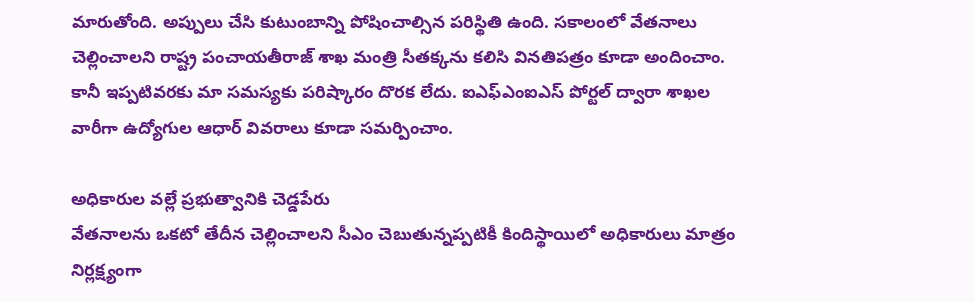మారుతోంది. అప్పులు చేసి కుటుంబాన్ని పోషించాల్సిన పరిస్థితి ఉంది. సకాలంలో వేతనాలు చెల్లించాలని రాష్ట్ర పంచాయతీరాజ్‌ శాఖ మంత్రి సీతక్కను కలిసి వినతిపత్రం కూడా అందించాం. కానీ ఇప్పటివరకు మా సమస్యకు పరిష్కారం దొరక లేదు. ఐఎఫ్‌ఎంఐఎస్‌ పోర్టల్‌ ద్వారా శాఖల వారీగా ఉద్యోగుల ఆధార్‌ వివరాలు కూడా సమర్పించాం.

అధికారుల వల్లే ప్రభుత్వానికి చెడ్డపేరు
వేతనాలను ఒకటో తేదీన చెల్లించాలని సీఎం చెబుతున్నప్పటికీ కిందిస్థాయిలో అధికారులు మాత్రం నిర్లక్ష్యంగా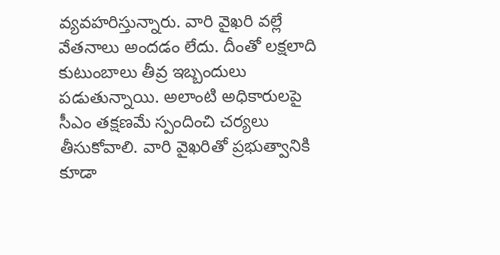వ్యవహరిస్తున్నారు. వారి వైఖరి వల్లే వేతనాలు అందడం లేదు. దీంతో లక్షలాది కుటుంబాలు తీవ్ర ఇబ్బందులు పడుతున్నాయి. అలాంటి అధికారులపై సీఎం తక్షణమే స్పందించి చర్యలు తీసుకోవాలి. వారి వైఖరితో ప్రభుత్వానికి కూడా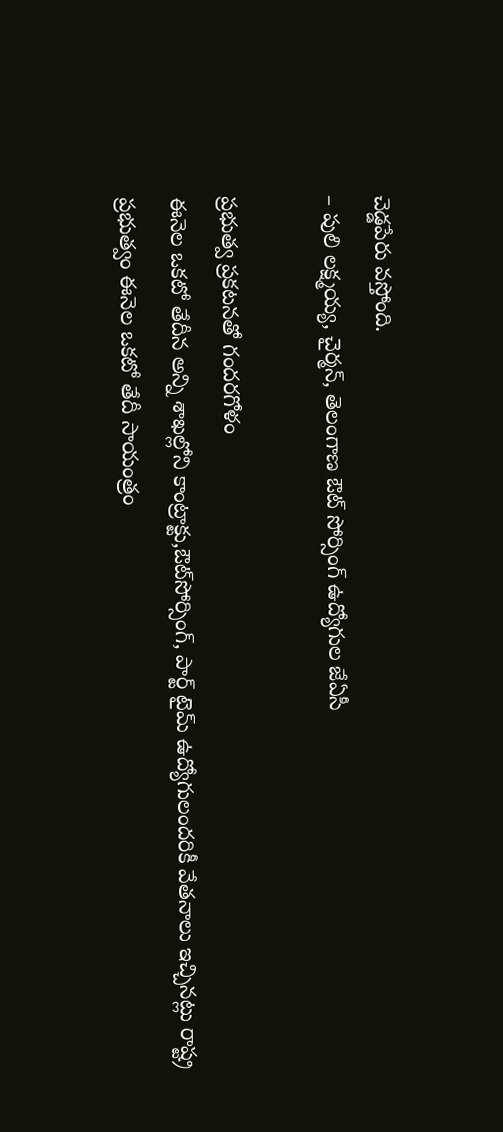చెడ్డపేరు వస్తోంది.
– పులి లక్ష్మయ్య, చైర్మన్, తెలంగాణ ఔట్‌ సోర్సింగ్‌ ఉద్యోగుల జేఏసీ

ప్రభుత్వ ప్రకటనతో గందరగోళం
ఈనెల ఒకటో తేదీన అన్ని శాఖల్లోని కాంట్రాక్టు,ఔట్‌సోర్సింగ్, పార్ట్‌ టైమ్‌ ఉద్యోగులందరికీ వేతనాలు ఇచ్చినట్లు రాష్ట్ర ప్రభుత్వం ఈనెల ఒకటో తేదీ సాయంత్రం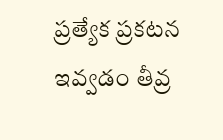ప్రత్యేక ప్రకటన ఇవ్వడం తీవ్ర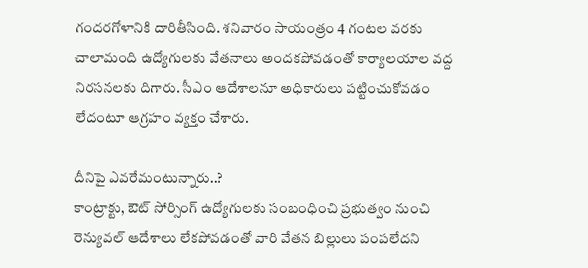గందరగోళానికి దారితీసింది. శనివారం సాయంత్రం 4 గంటల వరకు చాలామంది ఉద్యోగులకు వేతనాలు అందకపోవడంతో కార్యాలయాల వద్ద నిరసనలకు దిగారు. సీఎం ఆదేశాలనూ అధికారులు పట్టించుకోవడం లేదంటూ ఆగ్రహం వ్యక్తం చేశారు.

దీనిపై ఎవరేమంటున్నారు..?
కాంట్రాక్టు, ఔట్‌ సోర్సింగ్‌ ఉద్యోగులకు సంబంధించి ప్రభుత్వం నుంచి రెన్యువల్‌ ఆదేశాలు లేకపోవడంతో వారి వేతన బిల్లులు పంపలేదని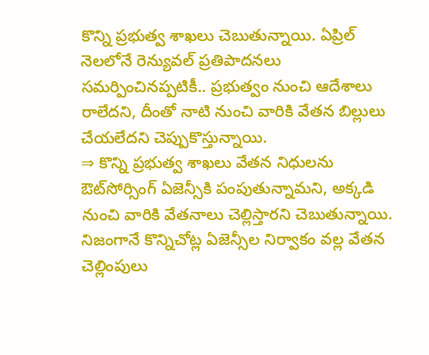కొన్ని ప్రభుత్వ శాఖలు చెబుతున్నాయి. ఏప్రిల్‌ నెలలోనే రెన్యువల్‌ ప్రతిపాదనలు సమర్పించినప్పటికీ.. ప్రభుత్వం నుంచి ఆదేశాలు రాలేదని, దీంతో నాటి నుంచి వారికి వేతన బిల్లులు చేయలేదని చెప్పుకొస్తున్నాయి.
⇒ కొన్ని ప్రభుత్వ శాఖలు వేతన నిధులను ఔట్‌సోర్సింగ్‌ ఏజెన్సీకి పంపుతున్నామని, అక్కడి నుంచి వారికి వేతనాలు చెల్లిస్తారని చెబుతున్నాయి. నిజంగానే కొన్నిచోట్ల ఏజెన్సీల నిర్వాకం వల్ల వేతన చెల్లింపులు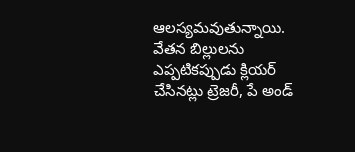ఆలస్యమవుతున్నాయి. వేతన బిల్లులను ఎప్పటికప్పుడు క్లియర్‌ చేసినట్లు ట్రెజరీ, పే అండ్‌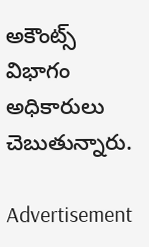అకౌంట్స్‌ విభాగం అధికారులు చెబుతున్నారు.

Advertisement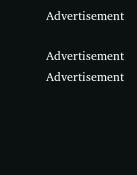Advertisement

Advertisement
Advertisement